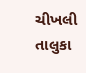ચીખલી તાલુકા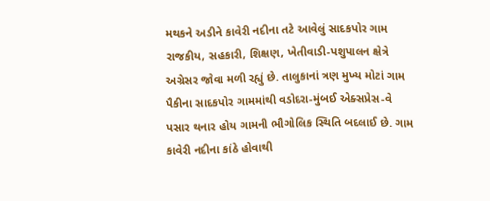મથકને અડીને કાવેરી નદીના તટે આવેલું સાદકપોર ગામ રાજકીય, સહકારી, શિક્ષણ, ખેતીવાડી-પશુપાલન ક્ષેત્રે અગ્રેસર જોવા મળી રહ્યું છે. તાલુકાનાં ત્રણ મુખ્ય મોટાં ગામ પૈકીના સાદકપોર ગામમાંથી વડોદરા-મુંબઈ એક્સપ્રેસ-વે પસાર થનાર હોય ગામની ભૌગોલિક સ્થિતિ બદલાઈ છે. ગામ કાવેરી નદીના કાંઠે હોવાથી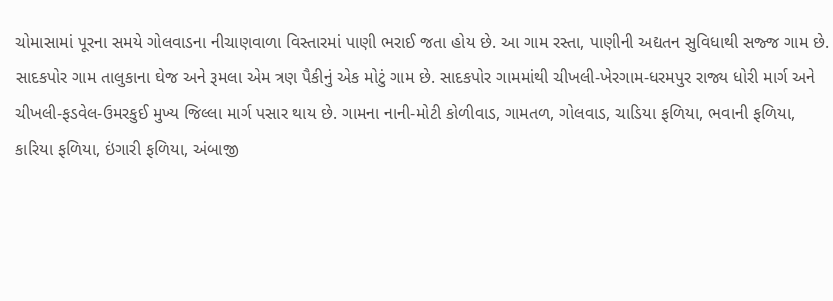ચોમાસામાં પૂરના સમયે ગોલવાડના નીચાણવાળા વિસ્તારમાં પાણી ભરાઈ જતા હોય છે. આ ગામ રસ્તા, પાણીની અદ્યતન સુવિધાથી સજ્જ ગામ છે.
સાદકપોર ગામ તાલુકાના ઘેજ અને રૂમલા એમ ત્રણ પૈકીનું એક મોટું ગામ છે. સાદકપોર ગામમાંથી ચીખલી-ખેરગામ-ધરમપુર રાજ્ય ધોરી માર્ગ અને ચીખલી-ફડવેલ-ઉમરકુઈ મુખ્ય જિલ્લા માર્ગ પસાર થાય છે. ગામના નાની-મોટી કોળીવાડ, ગામતળ, ગોલવાડ, ચાડિયા ફળિયા, ભવાની ફળિયા, કારિયા ફળિયા, ઇંગારી ફળિયા, અંબાજી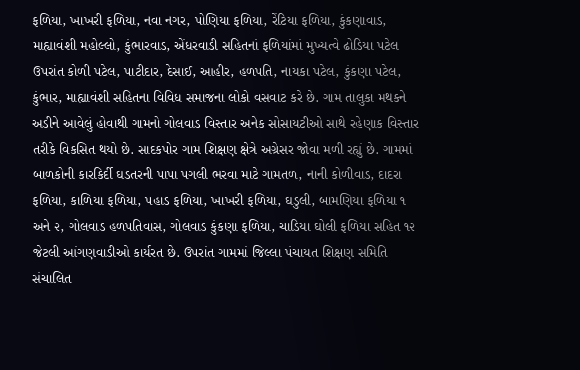ફળિયા, ખાખરી ફળિયા, નવા નગર, પોણિયા ફળિયા, રેંટિયા ફળિયા, કુંકણાવાડ, માહ્યાવંશી મહોલ્લો, કુંભારવાડ, એંધરવાડી સહિતનાં ફળિયાંમાં મુખ્યત્વે ઢોડિયા પટેલ ઉપરાંત કોળી પટેલ, પાટીદાર, દેસાઈ, આહીર, હળપતિ, નાયકા પટેલ, કુંકણા પટેલ, કુંભાર, માહ્યાવંશી સહિતના વિવિધ સમાજના લોકો વસવાટ કરે છે. ગામ તાલુકા મથકને અડીને આવેલું હોવાથી ગામનો ગોલવાડ વિસ્તાર અનેક સોસાયટીઓ સાથે રહેણાક વિસ્તાર તરીકે વિકસિત થયો છે. સાદકપોર ગામ શિક્ષણ ક્ષેત્રે અગ્રેસર જોવા મળી રહ્યું છે. ગામમાં બાળકોની કારકિર્દી ઘડતરની પાપા પગલી ભરવા માટે ગામતળ, નાની કોળીવાડ, દાદરા ફળિયા, કાળિયા ફળિયા, પહાડ ફળિયા, ખાખરી ફળિયા, ઘડુલી, બામણિયા ફળિયા ૧ અને ૨, ગોલવાડ હળપતિવાસ, ગોલવાડ કુંકણા ફળિયા, ચાડિયા ઘોલી ફળિયા સહિત ૧૨ જેટલી આંગણવાડીઓ કાર્યરત છે. ઉપરાંત ગામમાં જિલ્લા પંચાયત શિક્ષણ સમિતિ સંચાલિત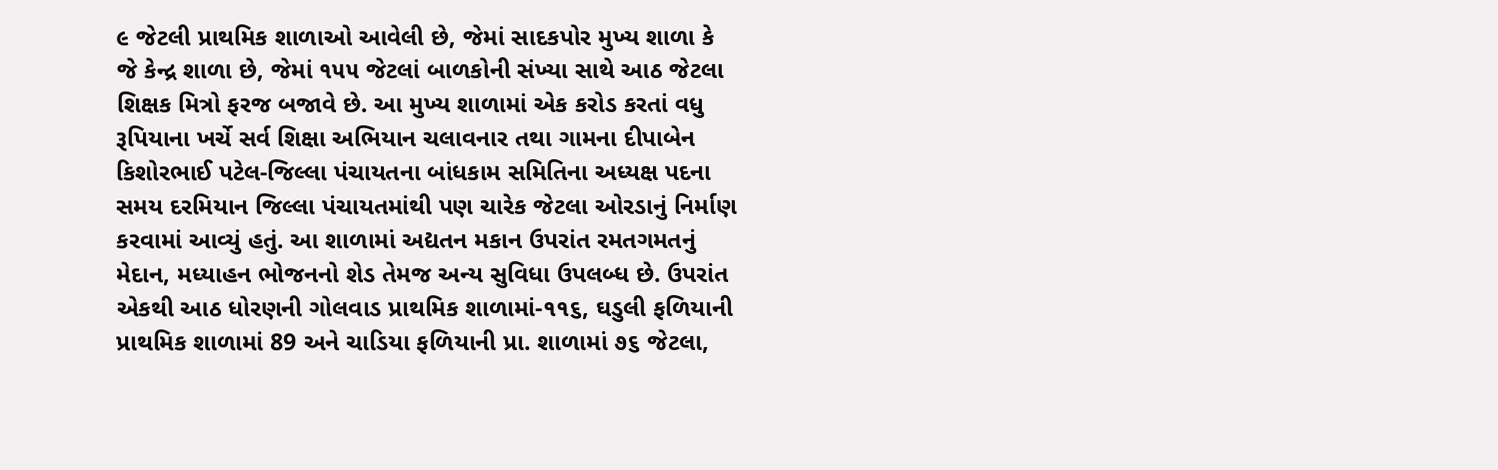૯ જેટલી પ્રાથમિક શાળાઓ આવેલી છે, જેમાં સાદકપોર મુખ્ય શાળા કે જે કેન્દ્ર શાળા છે, જેમાં ૧૫૫ જેટલાં બાળકોની સંખ્યા સાથે આઠ જેટલા શિક્ષક મિત્રો ફરજ બજાવે છે. આ મુખ્ય શાળામાં એક કરોડ કરતાં વધુ રૂપિયાના ખર્ચે સર્વ શિક્ષા અભિયાન ચલાવનાર તથા ગામના દીપાબેન કિશોરભાઈ પટેલ-જિલ્લા પંચાયતના બાંધકામ સમિતિના અધ્યક્ષ પદના સમય દરમિયાન જિલ્લા પંચાયતમાંથી પણ ચારેક જેટલા ઓરડાનું નિર્માણ કરવામાં આવ્યું હતું. આ શાળામાં અદ્યતન મકાન ઉપરાંત રમતગમતનું મેદાન, મધ્યાહન ભોજનનો શેડ તેમજ અન્ય સુવિધા ઉપલબ્ધ છે. ઉપરાંત એકથી આઠ ધોરણની ગોલવાડ પ્રાથમિક શાળામાં-૧૧૬, ઘડુલી ફળિયાની પ્રાથમિક શાળામાં 89 અને ચાડિયા ફળિયાની પ્રા. શાળામાં ૭૬ જેટલા,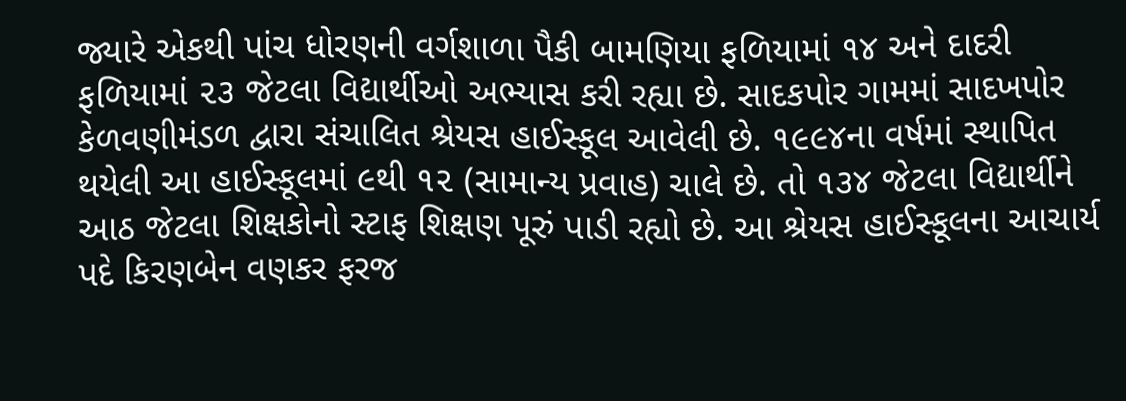જ્યારે એકથી પાંચ ધોરણની વર્ગશાળા પૈકી બામણિયા ફળિયામાં ૧૪ અને દાદરી ફળિયામાં ૨૩ જેટલા વિદ્યાર્થીઓ અભ્યાસ કરી રહ્યા છે. સાદકપોર ગામમાં સાદખપોર કેળવણીમંડળ દ્વારા સંચાલિત શ્રેયસ હાઈસ્કૂલ આવેલી છે. ૧૯૯૪ના વર્ષમાં સ્થાપિત થયેલી આ હાઈસ્કૂલમાં ૯થી ૧૨ (સામાન્ય પ્રવાહ) ચાલે છે. તો ૧૩૪ જેટલા વિદ્યાર્થીને આઠ જેટલા શિક્ષકોનો સ્ટાફ શિક્ષણ પૂરું પાડી રહ્યો છે. આ શ્રેયસ હાઈસ્કૂલના આચાર્ય પદે કિરણબેન વણકર ફરજ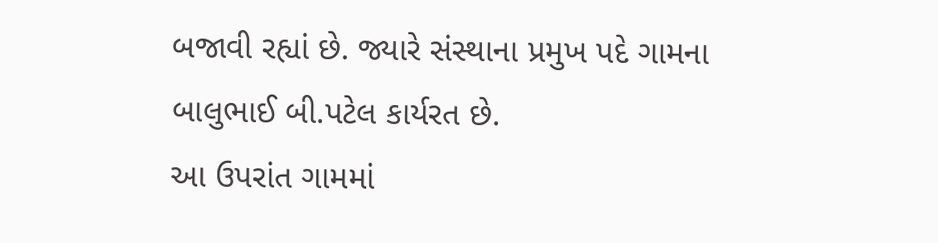બજાવી રહ્યાં છે. જ્યારે સંસ્થાના પ્રમુખ પદે ગામના બાલુભાઈ બી.પટેલ કાર્યરત છે.
આ ઉપરાંત ગામમાં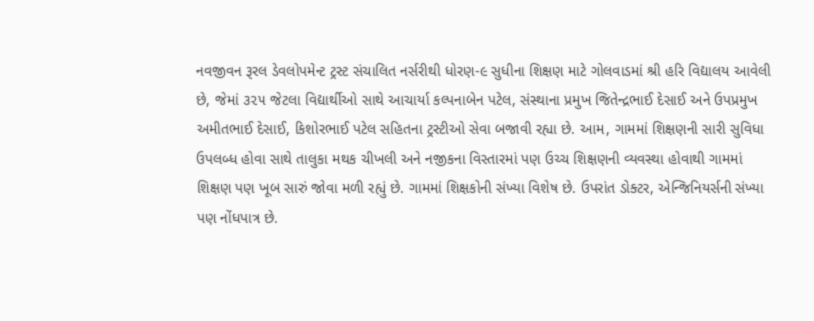નવજીવન રૂરલ ડેવલોપમેન્ટ ટ્રસ્ટ સંચાલિત નર્સરીથી ધોરણ-૯ સુધીના શિક્ષણ માટે ગોલવાડમાં શ્રી હરિ વિદ્યાલય આવેલી છે, જેમાં ૩૨૫ જેટલા વિદ્યાર્થીઓ સાથે આચાર્યા કલ્પનાબેન પટેલ, સંસ્થાના પ્રમુખ જિતેન્દ્રભાઈ દેસાઈ અને ઉપપ્રમુખ અમીતભાઈ દેસાઈ, કિશોરભાઈ પટેલ સહિતના ટ્રસ્ટીઓ સેવા બજાવી રહ્યા છે. આમ, ગામમાં શિક્ષણની સારી સુવિધા ઉપલબ્ધ હોવા સાથે તાલુકા મથક ચીખલી અને નજીકના વિસ્તારમાં પણ ઉચ્ચ શિક્ષણની વ્યવસ્થા હોવાથી ગામમાં શિક્ષણ પણ ખૂબ સારું જોવા મળી રહ્યું છે. ગામમાં શિક્ષકોની સંખ્યા વિશેષ છે. ઉપરાંત ડોક્ટર, એન્જિનિયર્સની સંખ્યા પણ નોંધપાત્ર છે.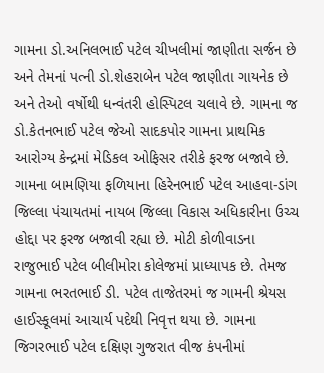ગામના ડો.અનિલભાઈ પટેલ ચીખલીમાં જાણીતા સર્જન છે અને તેમનાં પત્ની ડો.શેહરાબેન પટેલ જાણીતા ગાયનેક છે અને તેઓ વર્ષોથી ધન્વંતરી હોસ્પિટલ ચલાવે છે. ગામના જ ડો.કેતનભાઈ પટેલ જેઓ સાદકપોર ગામના પ્રાથમિક આરોગ્ય કેન્દ્રમાં મેડિકલ ઓફિસર તરીકે ફરજ બજાવે છે. ગામના બામણિયા ફળિયાના હિરેનભાઈ પટેલ આહવા-ડાંગ જિલ્લા પંચાયતમાં નાયબ જિલ્લા વિકાસ અધિકારીના ઉચ્ચ હોદ્દા પર ફરજ બજાવી રહ્યા છે. મોટી કોળીવાડના રાજુભાઈ પટેલ બીલીમોરા કોલેજમાં પ્રાધ્યાપક છે. તેમજ ગામના ભરતભાઈ ડી. પટેલ તાજેતરમાં જ ગામની શ્રેયસ હાઈસ્કૂલમાં આચાર્ય પદેથી નિવૃત્ત થયા છે. ગામના જિગરભાઈ પટેલ દક્ષિણ ગુજરાત વીજ કંપનીમાં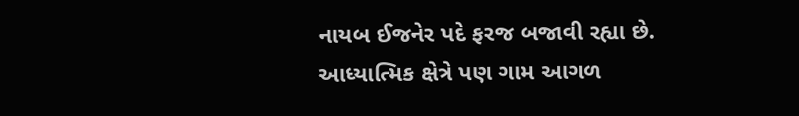નાયબ ઈજનેર પદે ફરજ બજાવી રહ્યા છે.
આધ્યાત્મિક ક્ષેત્રે પણ ગામ આગળ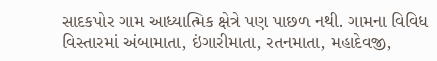સાદકપોર ગામ આધ્યાત્મિક ક્ષેત્રે પણ પાછળ નથી. ગામના વિવિધ વિસ્તારમાં અંબામાતા, ઇંગારીમાતા, રતનમાતા, મહાદેવજી,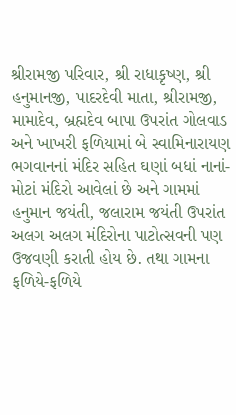શ્રીરામજી પરિવાર, શ્રી રાધાકૃષ્ણ, શ્રી હનુમાનજી, પાદરદેવી માતા, શ્રીરામજી, મામાદેવ, બ્રહ્મદેવ બાપા ઉપરાંત ગોલવાડ અને ખાખરી ફળિયામાં બે સ્વામિનારાયણ ભગવાનનાં મંદિર સહિત ઘણાં બધાં નાનાં-મોટાં મંદિરો આવેલાં છે અને ગામમાં હનુમાન જયંતી, જલારામ જયંતી ઉપરાંત અલગ અલગ મંદિરોના પાટોત્સવની પણ ઉજવણી કરાતી હોય છે. તથા ગામના ફળિયે-ફળિયે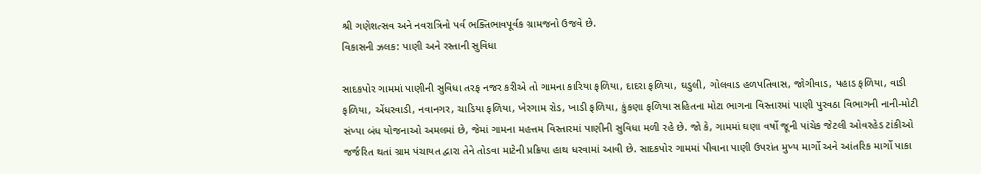શ્રી ગણેશત્સવ અને નવરાત્રિનો પર્વ ભક્તિભાવપૂર્વક ગ્રામજનો ઉજવે છે.
વિકાસની ઝલક: પાણી અને રસ્તાની સુવિધા

સાદકપોર ગામમાં પાણીની સુવિધા તરફ નજર કરીએ તો ગામના કારિયા ફળિયા, દાદરા ફળિયા, ઘડુલી, ગોલવાડ હળપતિવાસ, જોગીવાડ, પહાડ ફળિયા, વાડી ફળિયા, એંધરવાડી, નવાનગર, ચાડિયા ફળિયા, ખેરગામ રોડ, ખાડી ફળિયા, કુંકણા ફળિયા સહિતના મોટા ભાગના વિસ્તારમાં પાણી પુરવઠા વિભાગની નાની-મોટી સંખ્યા બંધ યોજનાઓ અમલમાં છે, જેમાં ગામના મહત્તમ વિસ્તારમાં પાણીની સુવિધા મળી રહે છે. જો કે, ગામમાં ઘણા વર્ષો જૂની પાંચેક જેટલી ઓવરહેડ ટાંકીઓ જર્જરિત થતાં ગ્રામ પંચાયત દ્વારા તેને તોડવા માટેની પ્રક્રિયા હાથ ધરવામાં આવી છે. સાદકપોર ગામમાં પીવાના પાણી ઉપરાંત મુખ્ય માર્ગો અને આંતરિક માર્ગો પાકા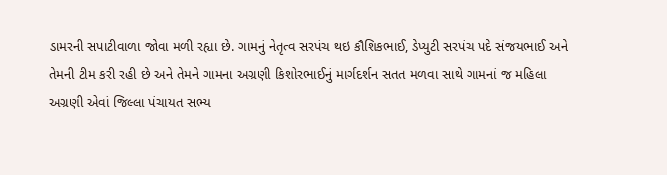ડામરની સપાટીવાળા જોવા મળી રહ્યા છે. ગામનું નેતૃત્વ સરપંચ થઇ કૌશિકભાઈ, ડેપ્યુટી સરપંચ પદે સંજયભાઈ અને તેમની ટીમ કરી રહી છે અને તેમને ગામના અગ્રણી કિશોરભાઈનું માર્ગદર્શન સતત મળવા સાથે ગામનાં જ મહિલા અગ્રણી એવાં જિલ્લા પંચાયત સભ્ય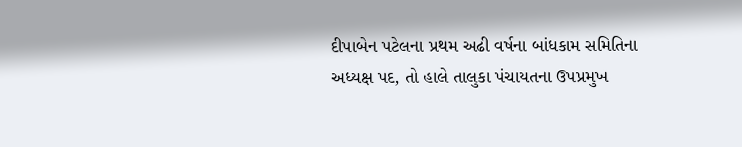દીપાબેન પટેલના પ્રથમ અઢી વર્ષના બાંધકામ સમિતિના અધ્યક્ષ પદ, તો હાલે તાલુકા પંચાયતના ઉપપ્રમુખ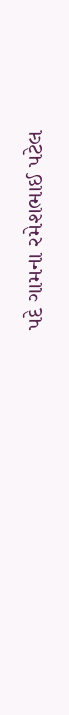પદે ગામના રમેશભાઈ પટેલ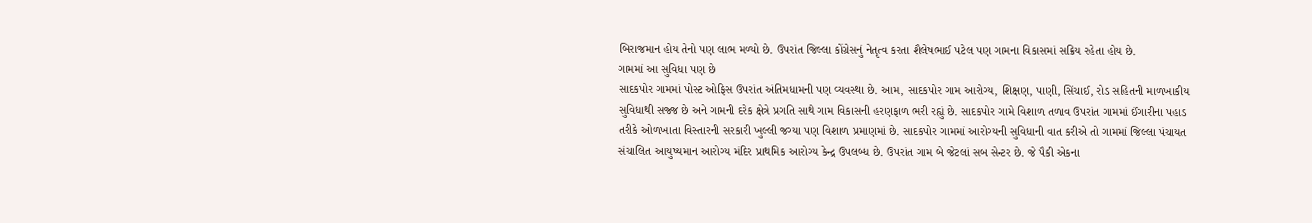બિરાજમાન હોય તેનો પણ લાભ મળ્યો છે. ઉપરાંત જિલ્લા કોંગ્રેસનું નેતૃત્વ કરતા શૈલેષભાઈ પટેલ પણ ગામના વિકાસમાં સક્રિય રહેતા હોય છે.
ગામમાં આ સુવિધા પણ છે
સાદકપોર ગામમાં પોસ્ટ ઓફિસ ઉપરાંત અંતિમધામની પણ વ્યવસ્થા છે. આમ, સાદકપોર ગામ આરોગ્ય, શિક્ષણ, પાણી, સિંચાઈ, રોડ સહિતની માળખાકીય સુવિધાથી સજ્જ છે અને ગામની દરેક ક્ષેત્રે પ્રગતિ સાથે ગામ વિકાસની હરણફાળ ભરી રહ્યું છે. સાદકપોર ગામે વિશાળ તળાવ ઉપરાંત ગામમાં ઈંગારીના પહાડ તરીકે ઓળખાતા વિસ્તારની સરકારી ખુલ્લી જગ્યા પણ વિશાળ પ્રમાણમાં છે. સાદકપોર ગામમાં આરોગ્યની સુવિધાની વાત કરીએ તો ગામમાં જિલ્લા પંચાયત સંચાલિત આયુષ્યમાન આરોગ્ય મંદિર પ્રાથમિક આરોગ્ય કેન્દ્ર ઉપલબ્ધ છે. ઉપરાંત ગામ બે જેટલાં સબ સેન્ટર છે. જે પૈકી એકના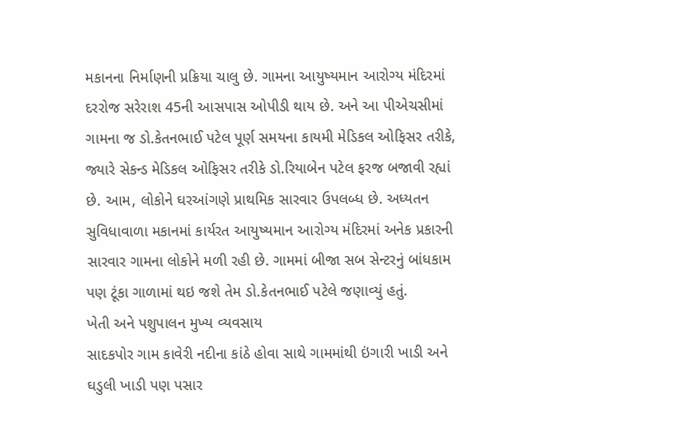મકાનના નિર્માણની પ્રક્રિયા ચાલુ છે. ગામના આયુષ્યમાન આરોગ્ય મંદિરમાં દરરોજ સરેરાશ 45ની આસપાસ ઓપીડી થાય છે. અને આ પીએચસીમાં ગામના જ ડો.કેતનભાઈ પટેલ પૂર્ણ સમયના કાયમી મેડિકલ ઓફિસર તરીકે, જ્યારે સેકન્ડ મેડિકલ ઓફિસર તરીકે ડો.રિયાબેન પટેલ ફરજ બજાવી રહ્યાં છે. આમ, લોકોને ઘરઆંગણે પ્રાથમિક સારવાર ઉપલબ્ધ છે. અધ્યતન સુવિધાવાળા મકાનમાં કાર્યરત આયુષ્યમાન આરોગ્ય મંદિરમાં અનેક પ્રકારની સારવાર ગામના લોકોને મળી રહી છે. ગામમાં બીજા સબ સેન્ટરનું બાંધકામ પણ ટૂંકા ગાળામાં થઇ જશે તેમ ડો.કેતનભાઈ પટેલે જણાવ્યું હતું.
ખેતી અને પશુપાલન મુખ્ય વ્યવસાય
સાદકપોર ગામ કાવેરી નદીના કાંઠે હોવા સાથે ગામમાંથી ઇંગારી ખાડી અને ઘડુલી ખાડી પણ પસાર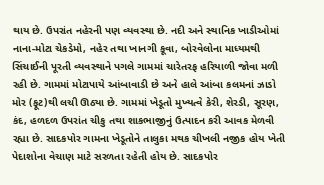થાય છે. ઉપરાંત નહેરની પણ વ્યવસ્થા છે. નદી અને સ્થાનિક ખાડીઓમાં નાના-મોટા ચેકડેમો, નહેર તથા ખાનગી કૂવા, બોરવેલોના માધ્યમથી સિંચાઈની પૂરતી વ્યવસ્થાને પગલે ગામમાં ચારેતરફ હરિયાળી જોવા મળી રહી છે. ગામમાં મોટાપાયે આંબાવાડી છે અને હાલે આંબા કલમનાં ઝાડો મોર (ફૂટ)થી લચી ઊઠ્યા છે. ગામમાં ખેડૂતો મુખ્યત્વે કેરી, શેરડી, સૂરણ, કંદ, હળદળ ઉપરાંત ચીકુ તથા શાકભાજીનું ઉત્પાદન કરી આવક મેળવી રહ્યા છે. સાદકપોર ગામના ખેડૂતોને તાલુકા મથક ચીખલી નજીક હોય ખેતી પેદાશોના વેચાણ માટે સરળતા રહેતી હોય છે. સાદકપોર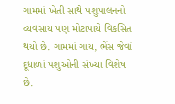ગામમાં ખેતી સાથે પશુપાલનનો વ્યવસાય પણ મોટાપાયે વિકસિત થયો છે. ગામમાં ગાય, ભેંસ જેવાં દૂધાળાં પશુઓની સંખ્યા વિશેષ છે.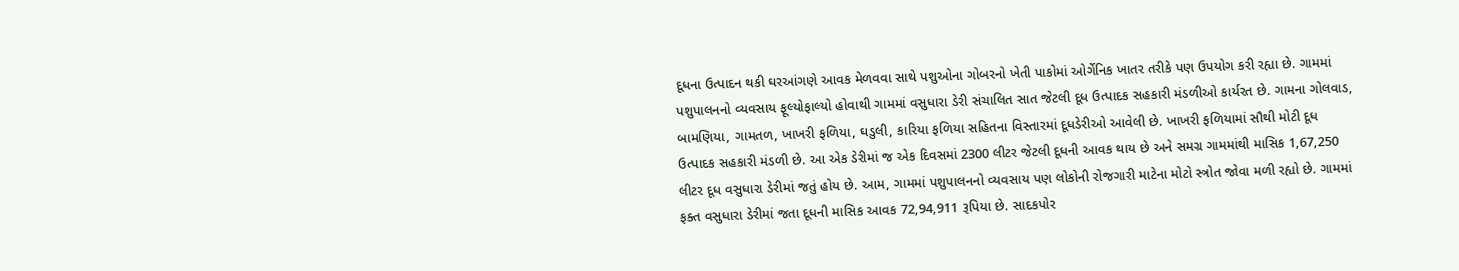દૂધના ઉત્પાદન થકી ઘરઆંગણે આવક મેળવવા સાથે પશુઓના ગોબરનો ખેતી પાકોમાં ઓર્ગેનિક ખાતર તરીકે પણ ઉપયોગ કરી રહ્યા છે. ગામમાં પશુપાલનનો વ્યવસાય ફૂલ્યોફાલ્યો હોવાથી ગામમાં વસુધારા ડેરી સંચાલિત સાત જેટલી દૂધ ઉત્પાદક સહકારી મંડળીઓ કાર્યરત છે. ગામના ગોલવાડ, બામણિયા, ગામતળ, ખાખરી ફળિયા, ઘડુલી, કારિયા ફળિયા સહિતના વિસ્તારમાં દૂધડેરીઓ આવેલી છે. ખાખરી ફળિયામાં સૌથી મોટી દૂધ ઉત્પાદક સહકારી મંડળી છે. આ એક ડેરીમાં જ એક દિવસમાં 2300 લીટર જેટલી દૂધની આવક થાય છે અને સમગ્ર ગામમાંથી માસિક 1,67,250 લીટર દૂધ વસુધારા ડેરીમાં જતું હોય છે. આમ, ગામમાં પશુપાલનનો વ્યવસાય પણ લોકોની રોજગારી માટેના મોટો સ્ત્રોત જોવા મળી રહ્યો છે. ગામમાં ફક્ત વસુધારા ડેરીમાં જતા દૂધની માસિક આવક 72,94,911 રૂપિયા છે. સાદકપોર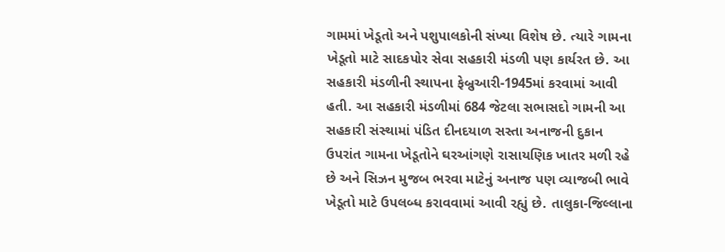ગામમાં ખેડૂતો અને પશુપાલકોની સંખ્યા વિશેષ છે. ત્યારે ગામના ખેડૂતો માટે સાદકપોર સેવા સહકારી મંડળી પણ કાર્યરત છે. આ સહકારી મંડળીની સ્થાપના ફેબ્રુઆરી-1945માં કરવામાં આવી હતી. આ સહકારી મંડળીમાં 684 જેટલા સભાસદો ગામની આ સહકારી સંસ્થામાં પંડિત દીનદયાળ સસ્તા અનાજની દુકાન ઉપરાંત ગામના ખેડૂતોને ઘરઆંગણે રાસાયણિક ખાતર મળી રહે છે અને સિઝન મુજબ ભરવા માટેનું અનાજ પણ વ્યાજબી ભાવે ખેડૂતો માટે ઉપલબ્ધ કરાવવામાં આવી રહ્યું છે. તાલુકા-જિલ્લાના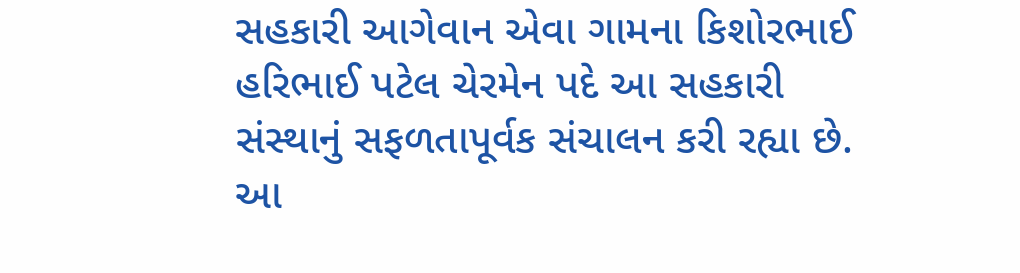સહકારી આગેવાન એવા ગામના કિશોરભાઈ હરિભાઈ પટેલ ચેરમેન પદે આ સહકારી સંસ્થાનું સફળતાપૂર્વક સંચાલન કરી રહ્યા છે. આ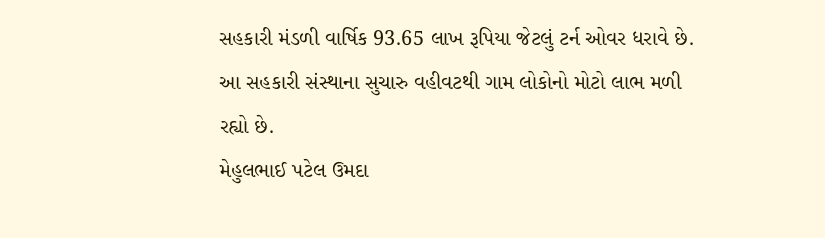સહકારી મંડળી વાર્ષિક 93.65 લાખ રૂપિયા જેટલું ટર્ન ઓવર ધરાવે છે. આ સહકારી સંસ્થાના સુચારુ વહીવટથી ગામ લોકોનો મોટો લાભ મળી રહ્યો છે.
મેહુલભાઈ પટેલ ઉમદા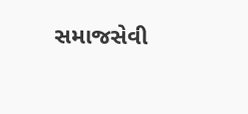સમાજસેવી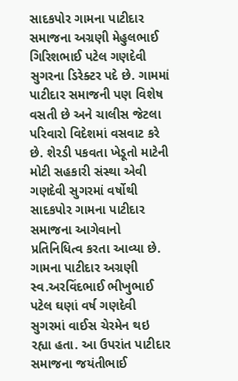સાદકપોર ગામના પાટીદાર સમાજના અગ્રણી મેહુલભાઈ ગિરિશભાઈ પટેલ ગણદેવી સુગરના ડિરેક્ટર પદે છે. ગામમાં પાટીદાર સમાજની પણ વિશેષ વસતી છે અને ચાલીસ જેટલા પરિવારો વિદેશમાં વસવાટ કરે છે. શેરડી પકવતા ખેડૂતો માટેની મોટી સહકારી સંસ્થા એવી ગણદેવી સુગરમાં વર્ષોથી સાદકપોર ગામના પાટીદાર સમાજના આગેવાનો પ્રતિનિધિત્વ કરતા આવ્યા છે. ગામના પાટીદાર અગ્રણી સ્વ.અરવિંદભાઈ ભીખુભાઈ પટેલ ઘણાં વર્ષ ગણદેવી સુગરમાં વાઈસ ચેરમેન થઇ રહ્યા હતા. આ ઉપરાંત પાટીદાર સમાજના જયંતીભાઈ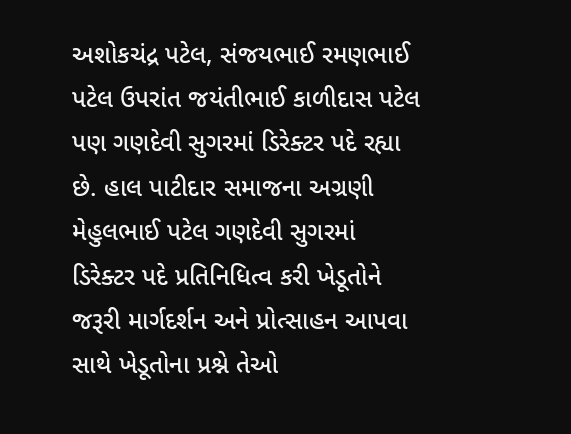અશોકચંદ્ર પટેલ, સંજયભાઈ રમણભાઈ પટેલ ઉપરાંત જયંતીભાઈ કાળીદાસ પટેલ પણ ગણદેવી સુગરમાં ડિરેક્ટર પદે રહ્યા છે. હાલ પાટીદાર સમાજના અગ્રણી મેહુલભાઈ પટેલ ગણદેવી સુગરમાં ડિરેક્ટર પદે પ્રતિનિધિત્વ કરી ખેડૂતોને જરૂરી માર્ગદર્શન અને પ્રોત્સાહન આપવા સાથે ખેડૂતોના પ્રશ્ને તેઓ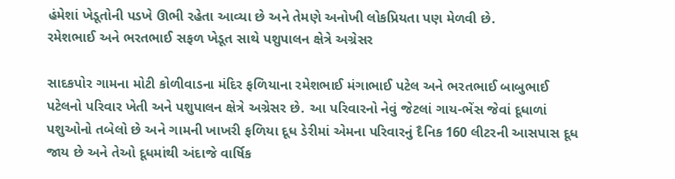હંમેશાં ખેડૂતોની પડખે ઊભી રહેતા આવ્યા છે અને તેમણે અનોખી લોકપ્રિયતા પણ મેળવી છે.
રમેશભાઈ અને ભરતભાઈ સફળ ખેડૂત સાથે પશુપાલન ક્ષેત્રે અગ્રેસર

સાદકપોર ગામના મોટી કોળીવાડના મંદિર ફળિયાના રમેશભાઈ મંગાભાઈ પટેલ અને ભરતભાઈ બાબુભાઈ પટેલનો પરિવાર ખેતી અને પશુપાલન ક્ષેત્રે અગ્રેસર છે. આ પરિવારનો નેવું જેટલાં ગાય-ભેંસ જેવાં દૂધાળાં પશુઓનો તબેલો છે અને ગામની ખાખરી ફળિયા દૂધ ડેરીમાં એમના પરિવારનું દૈનિક 160 લીટરની આસપાસ દૂધ જાય છે અને તેઓ દૂધમાંથી અંદાજે વાર્ષિક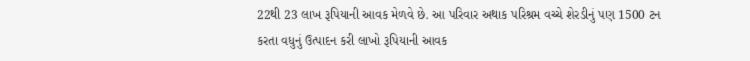22થી 23 લાખ રૂપિયાની આવક મેળવે છે. આ પરિવાર અથાક પરિશ્રમ વચ્ચે શેરડીનું પણ 1500 ટન કરતા વધુનું ઉત્પાદન કરી લાખો રૂપિયાની આવક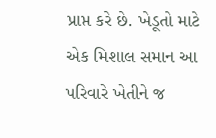પ્રાપ્ત કરે છે. ખેડૂતો માટે એક મિશાલ સમાન આ પરિવારે ખેતીને જ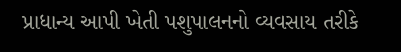પ્રાધાન્ય આપી ખેતી પશુપાલનનો વ્યવસાય તરીકે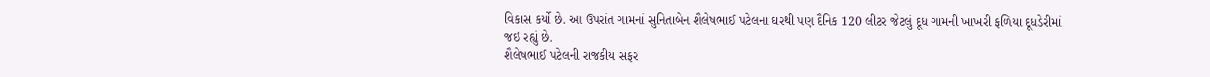વિકાસ કર્યો છે. આ ઉપરાંત ગામનાં સુનિતાબેન શૈલેષભાઈ પટેલના ઘરથી પણ દૈનિક 120 લીટર જેટલું દૂધ ગામની ખાખરી ફળિયા દૂધડેરીમાં જઇ રહ્યું છે.
શૈલેષભાઈ પટેલની રાજકીય સફર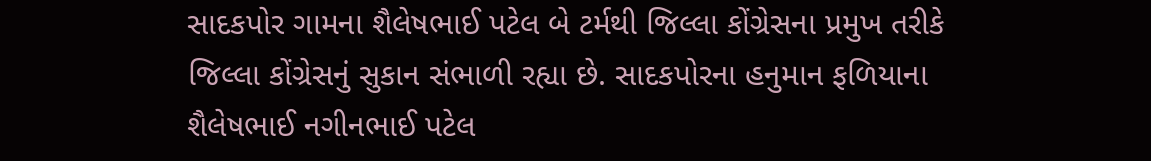સાદકપોર ગામના શૈલેષભાઈ પટેલ બે ટર્મથી જિલ્લા કોંગ્રેસના પ્રમુખ તરીકે જિલ્લા કોંગ્રેસનું સુકાન સંભાળી રહ્યા છે. સાદકપોરના હનુમાન ફળિયાના શૈલેષભાઈ નગીનભાઈ પટેલ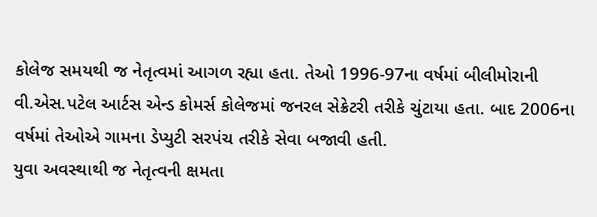કોલેજ સમયથી જ નેતૃત્વમાં આગળ રહ્યા હતા. તેઓ 1996-97ના વર્ષમાં બીલીમોરાની વી.એસ.પટેલ આર્ટસ એન્ડ કોમર્સ કોલેજમાં જનરલ સેક્રેટરી તરીકે ચુંટાયા હતા. બાદ 2006ના વર્ષમાં તેઓએ ગામના ડેપ્યુટી સરપંચ તરીકે સેવા બજાવી હતી.
યુવા અવસ્થાથી જ નેતૃત્વની ક્ષમતા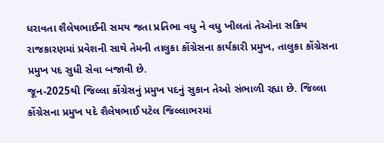ધરાવતા શૈલેષભાઈની સમય જતા પ્રતિભા વધુ ને વધુ ખીલતાં તેઓના સક્રિય રાજકારણમાં પ્રવેશની સાથે તેમની તાલુકા કોંગ્રેસના કાર્યકારી પ્રમુખ, તાલુકા કોંગ્રેસના પ્રમુખ પદ સુધી સેવા બજાવી છે.
જૂન-2025થી જિલ્લા કોંગ્રેસનું પ્રમુખ પદનું સુકાન તેઓ સંભાળી રહ્યા છે. જિલ્લા કોંગ્રેસના પ્રમુખ પદે શૈલેષભાઈ પટેલ જિલ્લાભરમાં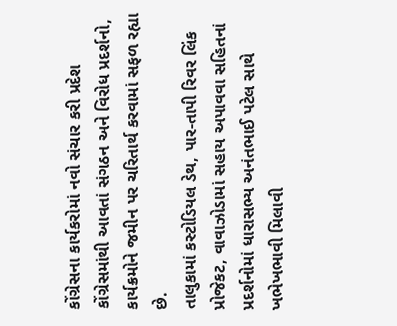કોંગ્રેસના કાર્યકરોમાં નવો સંચાર કરી પ્રદેશ કોંગ્રેસમાંથી આવતાં સંગઠન અને વિરોધ પ્રદર્શનો, કાર્યક્રમોને જમીન પર ચરિતાર્થ કરવામાં સફળ રહ્યા છે.
તાલુકામાં કસ્ટોડિયલ ડેથ, પાર-તાપી રિવર લિંક પ્રોજેકટ, વાવાઝોડામાં સહાય અપાવવા સહિતનાં પ્રદર્શનોમાં ધારાસભ્ય અનંતભાઈ પટેલ સાથે ખભેખભાવી મિલાવી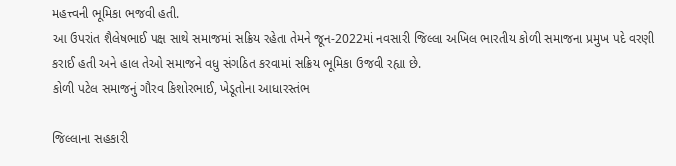મહત્ત્વની ભૂમિકા ભજવી હતી.
આ ઉપરાંત શૈલેષભાઈ પક્ષ સાથે સમાજમાં સક્રિય રહેતા તેમને જૂન-2022માં નવસારી જિલ્લા અખિલ ભારતીય કોળી સમાજના પ્રમુખ પદે વરણી કરાઈ હતી અને હાલ તેઓ સમાજને વધુ સંગઠિત કરવામાં સક્રિય ભૂમિકા ઉજવી રહ્યા છે.
કોળી પટેલ સમાજનું ગૌરવ કિશોરભાઈ, ખેડૂતોના આધારસ્તંભ

જિલ્લાના સહકારી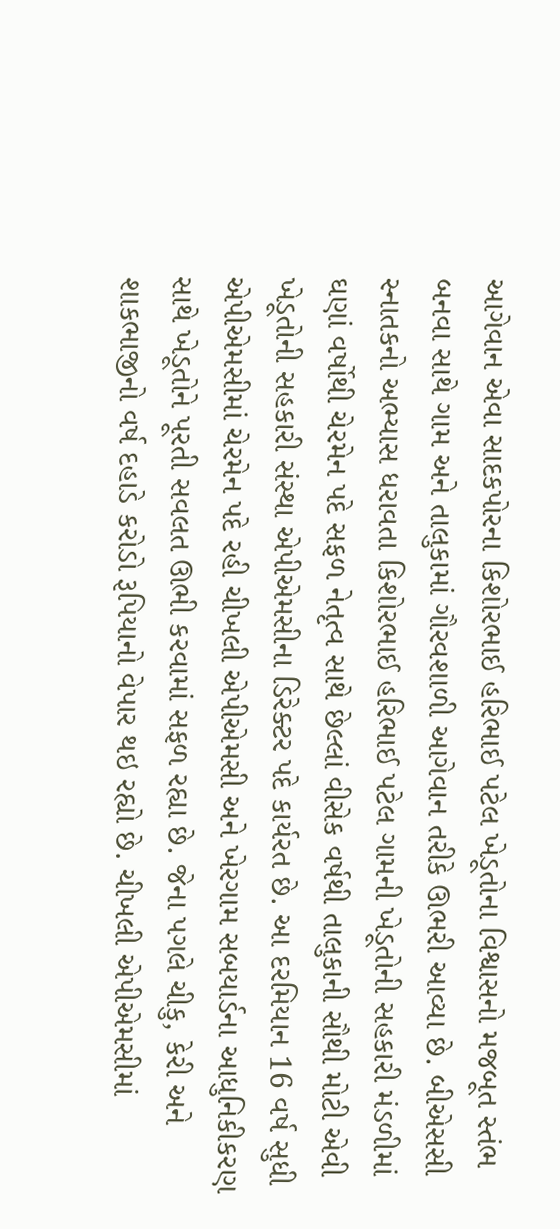આગેવાન એવા સાદકપોરના કિશોરભાઈ હરિભાઈ પટેલ ખેડૂતોના વિશ્વાસનો મજબૂત સ્તંભ બનવા સાથે ગામ અને તાલુકામાં ગૌરવશાળી આગેવાન તરીકે ઊભરી આવ્યા છે. બીએસસી સ્નાતકનો અભ્યાસ ધરાવતા કિશોરભાઈ હરિભાઈ પટેલ ગામની ખેડૂતોની સહકારી મંડળીમાં ઘણાં વર્ષોથી ચેરમેન પદે સફળ નેતૃત્વ સાથે છેલ્લાં વીસેક વર્ષથી તાલુકાની સૌથી મોટી એવી ખેડૂતોની સહકારી સંસ્થા એપીએમસીના ડિરેક્ટર પદે કાર્યરત છે. આ દરમિયાન 16 વર્ષ સુધી એપીએમસીમાં ચેરમેન પદે રહી ચીખલી એપીએમસી અને ખેરગામ સબયાર્ડના આધુનિકીકરણ સાથે ખેડૂતોને પૂરતી સવલત ઊભી કરવામાં સફળ રહ્યા છે. જેના પગલે ચીકુ, કેરી અને શાકભાજીનો વર્ષ દહાડે કરોડો રૂપિયાનો વેપાર થઇ રહ્યો છે. ચીખલી એપીએમસીમાં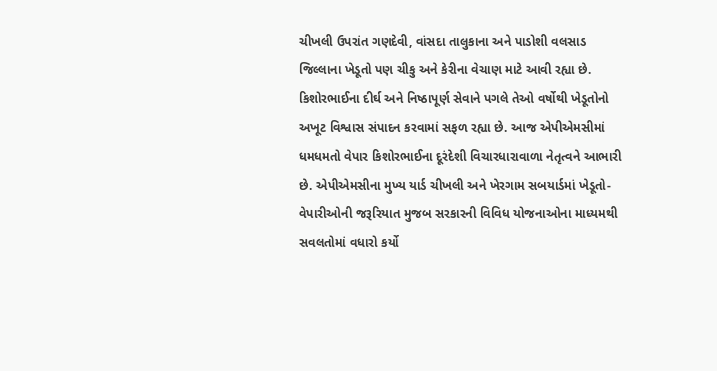ચીખલી ઉપરાંત ગણદેવી, વાંસદા તાલુકાના અને પાડોશી વલસાડ જિલ્લાના ખેડૂતો પણ ચીકુ અને કેરીના વેચાણ માટે આવી રહ્યા છે. કિશોરભાઈના દીર્ઘ અને નિષ્ઠાપૂર્ણ સેવાને પગલે તેઓ વર્ષોથી ખેડૂતોનો અખૂટ વિશ્વાસ સંપાદન કરવામાં સફળ રહ્યા છે. આજ એપીએમસીમાં ધમધમતો વેપાર કિશોરભાઈના દૂરંદેશી વિચારધારાવાળા નેતૃત્વને આભારી છે. એપીએમસીના મુખ્ય યાર્ડ ચીખલી અને ખેરગામ સબયાર્ડમાં ખેડૂતો-વેપારીઓની જરૂરિયાત મુજબ સરકારની વિવિધ યોજનાઓના માધ્યમથી સવલતોમાં વધારો કર્યો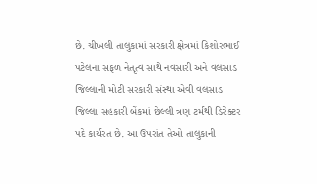છે. ચીખલી તાલુકામાં સરકારી ક્ષેત્રમાં કિશોરભાઈ પટેલના સફળ નેતૃત્વ સાથે નવસારી અને વલસાડ જિલ્લાની મોટી સરકારી સંસ્થા એવી વલસાડ જિલ્લા સહકારી બેંકમાં છેલ્લી ત્રણ ટર્મથી ડિરેક્ટર પદે કાર્યરત છે. આ ઉપરાંત તેઓ તાલુકાની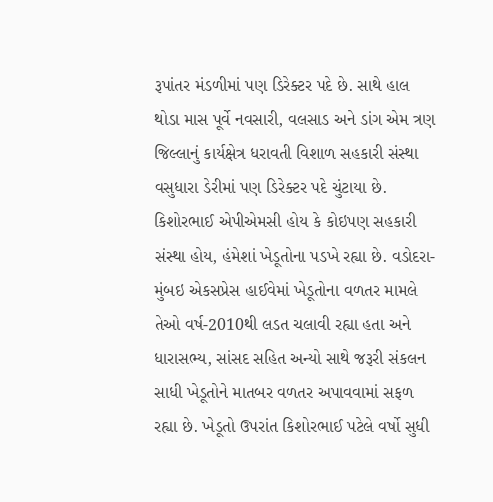રૂપાંતર મંડળીમાં પણ ડિરેક્ટર પદે છે. સાથે હાલ થોડા માસ પૂર્વે નવસારી, વલસાડ અને ડાંગ એમ ત્રણ જિલ્લાનું કાર્યક્ષેત્ર ધરાવતી વિશાળ સહકારી સંસ્થા વસુધારા ડેરીમાં પણ ડિરેક્ટર પદે ચુંટાયા છે. કિશોરભાઈ એપીએમસી હોય કે કોઇપણ સહકારી સંસ્થા હોય, હંમેશાં ખેડૂતોના પડખે રહ્યા છે. વડોદરા-મુંબઇ એકસપ્રેસ હાઈવેમાં ખેડૂતોના વળતર મામલે તેઓ વર્ષ-2010થી લડત ચલાવી રહ્યા હતા અને ધારાસભ્ય, સાંસદ સહિત અન્યો સાથે જરૂરી સંકલન સાધી ખેડૂતોને માતબર વળતર અપાવવામાં સફળ રહ્યા છે. ખેડૂતો ઉપરાંત કિશોરભાઈ પટેલે વર્ષો સુધી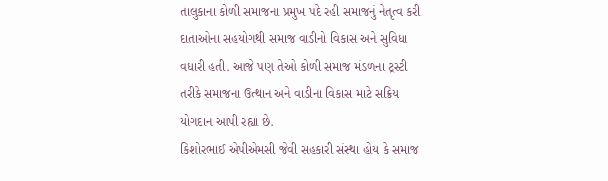તાલુકાના કોળી સમાજના પ્રમુખ પદે રહી સમાજનું નેતૃત્વ કરી દાતાઓના સહયોગથી સમાજ વાડીનો વિકાસ અને સુવિધા વધારી હતી. આજે પણ તેઓ કોળી સમાજ મંડળના ટ્રસ્ટી તરીકે સમાજના ઉત્થાન અને વાડીના વિકાસ માટે સક્રિય યોગદાન આપી રહ્યા છે.
કિશોરભાઈ એપીએમસી જેવી સહકારી સંસ્થા હોય કે સમાજ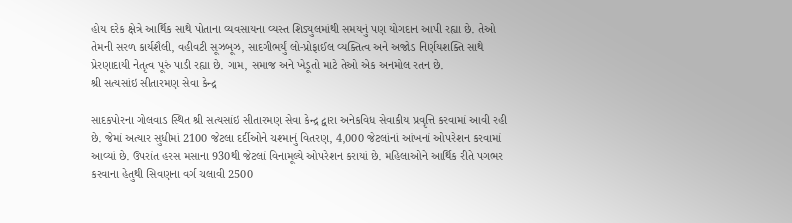હોય દરેક ક્ષેત્રે આર્થિક સાથે પોતાના વ્યવસાયના વ્યસ્ત શિડ્યુલમાંથી સમયનું પણ યોગદાન આપી રહ્યા છે. તેઓ તેમની સરળ કાર્યશૈલી, વહીવટી સૂઝબૂઝ, સાદગીભર્યું લો-પ્રોફાઈલ વ્યક્તિત્વ અને અજોડ નિર્ણયશક્તિ સાથે પ્રેરણાદાયી નેતૃત્વ પૂરું પાડી રહ્યા છે. ગામ, સમાજ અને ખેડૂતો માટે તેઓ એક અનમોલ રતન છે.
શ્રી સત્યસાંઇ સીતારમણ સેવા કેન્દ્ર

સાદકપોરના ગોલવાડ સ્થિત શ્રી સત્યસાંઇ સીતારમણ સેવા કેન્દ્ર દ્વારા અનેકવિધ સેવાકીય પ્રવૃત્તિ કરવામાં આવી રહી છે. જેમાં અત્યાર સુધીમાં 2100 જેટલા દર્દીઓને ચશ્માનું વિતરણ, 4,000 જેટલાંનાં આંખનાં ઓપરેશન કરવામાં આવ્યાં છે. ઉપરાંત હરસ મસાના 930થી જેટલાં વિનામૂલ્યે ઓપરેશન કરાયાં છે. મહિલાઓને આર્થિક રીતે પગભર કરવાના હેતુથી સિવણના વર્ગ ચલાવી 2500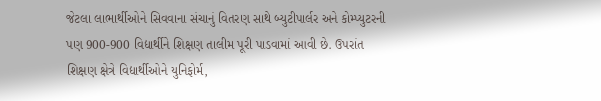જેટલા લાભાર્થીઓને સિવવાના સંચાનું વિતરણ સાથે બ્યુટીપાર્લર અને કોમ્પ્યુટરની પણ 900-900 વિદ્યાર્થીને શિક્ષણ તાલીમ પૂરી પાડવામાં આવી છે. ઉપરાંત શિક્ષણ ક્ષેત્રે વિદ્યાર્થીઓને યુનિફોર્મ,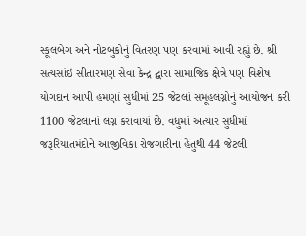સ્કૂલબેગ અને નોટબુકોનું વિતરણ પણ કરવામાં આવી રહ્યું છે. શ્રી સત્યસાંઇ સીતારમણ સેવા કેન્દ્ર દ્વારા સામાજિક ક્ષેત્રે પણ વિશેષ યોગદાન આપી હમણાં સુધીમાં 25 જેટલાં સમૂહલગ્નોનું આયોજન કરી 1100 જેટલાનાં લગ્ન કરાવાયાં છે. વધુમાં અત્યાર સુધીમાં જરૂરિયાતમંદોને આજીવિકા રોજગારીના હેતુથી 44 જેટલી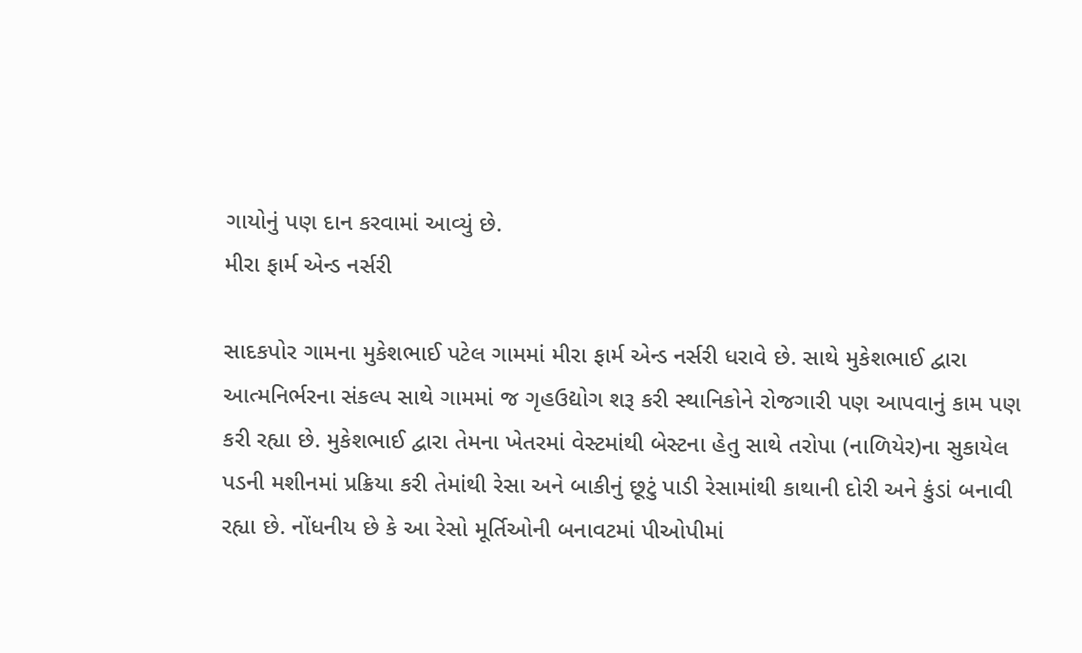ગાયોનું પણ દાન કરવામાં આવ્યું છે.
મીરા ફાર્મ એન્ડ નર્સરી

સાદકપોર ગામના મુકેશભાઈ પટેલ ગામમાં મીરા ફાર્મ એન્ડ નર્સરી ધરાવે છે. સાથે મુકેશભાઈ દ્વારા આત્મનિર્ભરના સંકલ્પ સાથે ગામમાં જ ગૃહઉદ્યોગ શરૂ કરી સ્થાનિકોને રોજગારી પણ આપવાનું કામ પણ કરી રહ્યા છે. મુકેશભાઈ દ્વારા તેમના ખેતરમાં વેસ્ટમાંથી બેસ્ટના હેતુ સાથે તરોપા (નાળિયેર)ના સુકાયેલ પડની મશીનમાં પ્રક્રિયા કરી તેમાંથી રેસા અને બાકીનું છૂટું પાડી રેસામાંથી કાથાની દોરી અને કુંડાં બનાવી રહ્યા છે. નોંધનીય છે કે આ રેસો મૂર્તિઓની બનાવટમાં પીઓપીમાં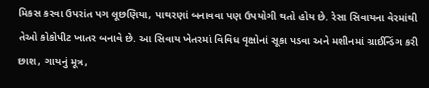મિકસ કરવા ઉપરાંત પગ લૂછણિયા, પાથરણાં બનાવવા પણ ઉપયોગી થતો હોય છે. રેસા સિવાયના વેરમાંથી તેઓ કોકોપીટ ખાતર બનાવે છે. આ સિવાય ખેતરમાં વિવિધ વૃક્ષોનાં સૂકા પડવા અને મશીનમાં ગ્રાઈન્ડિંગ કરી છાશ, ગાયનું મૂત્ર,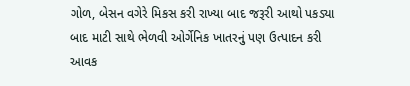ગોળ, બેસન વગેરે મિકસ કરી રાખ્યા બાદ જરૂરી આથો પકડ્યા બાદ માટી સાથે ભેળવી ઓર્ગેનિક ખાતરનું પણ ઉત્પાદન કરી આવક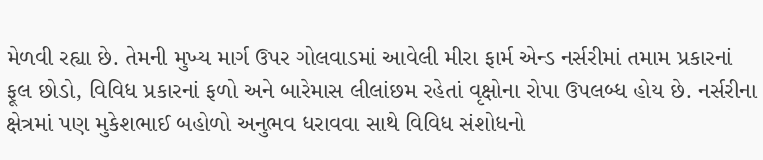મેળવી રહ્યા છે. તેમની મુખ્ય માર્ગ ઉપર ગોલવાડમાં આવેલી મીરા ફાર્મ એન્ડ નર્સરીમાં તમામ પ્રકારનાં ફૂલ છોડો, વિવિધ પ્રકારનાં ફળો અને બારેમાસ લીલાંછમ રહેતાં વૃક્ષોના રોપા ઉપલબ્ધ હોય છે. નર્સરીના ક્ષેત્રમાં પણ મુકેશભાઈ બહોળો અનુભવ ધરાવવા સાથે વિવિધ સંશોધનો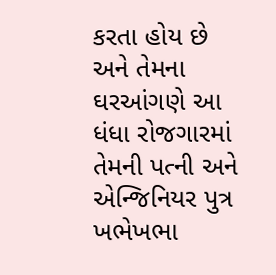કરતા હોય છે અને તેમના ઘરઆંગણે આ ધંધા રોજગારમાં તેમની પત્ની અને એન્જિનિયર પુત્ર ખભેખભા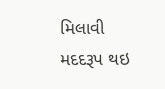મિલાવી મદદરૂપ થઇ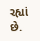રહ્યાં છે.